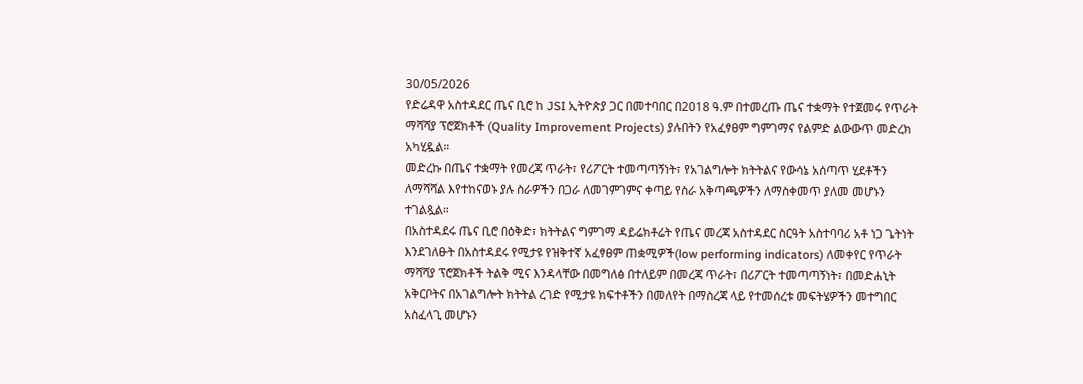30/05/2026
የድሬዳዋ አስተዳደር ጤና ቢሮ ከ JSI ኢትዮጵያ ጋር በመተባበር በ2018 ዓ.ም በተመረጡ ጤና ተቋማት የተጀመሩ የጥራት ማሻሻያ ፕሮጀክቶች (Quality Improvement Projects) ያሉበትን የአፈፃፀም ግምገማና የልምድ ልውውጥ መድረክ አካሂዷል።
መድረኩ በጤና ተቋማት የመረጃ ጥራት፣ የሪፖርት ተመጣጣኝነት፣ የአገልግሎት ክትትልና የውሳኔ አሰጣጥ ሂደቶችን ለማሻሻል እየተከናወኑ ያሉ ስራዎችን በጋራ ለመገምገምና ቀጣይ የስራ አቅጣጫዎችን ለማስቀመጥ ያለመ መሆኑን ተገልጿል።
በአስተዳደሩ ጤና ቢሮ በዕቅድ፣ ክትትልና ግምገማ ዳይሬክቶሬት የጤና መረጃ አስተዳደር ስርዓት አስተባባሪ አቶ ነጋ ጌትነት እንደገለፁት በአስተዳደሩ የሚታዩ የዝቅተኛ አፈፃፀም ጠቋሚዎች(low performing indicators) ለመቀየር የጥራት ማሻሻያ ፕሮጀክቶች ትልቅ ሚና እንዳላቸው በመግለፅ በተለይም በመረጃ ጥራት፣ በሪፖርት ተመጣጣኝነት፣ በመድሐኒት አቅርቦትና በአገልግሎት ክትትል ረገድ የሚታዩ ክፍተቶችን በመለየት በማስረጃ ላይ የተመሰረቱ መፍትሄዎችን መተግበር አስፈላጊ መሆኑን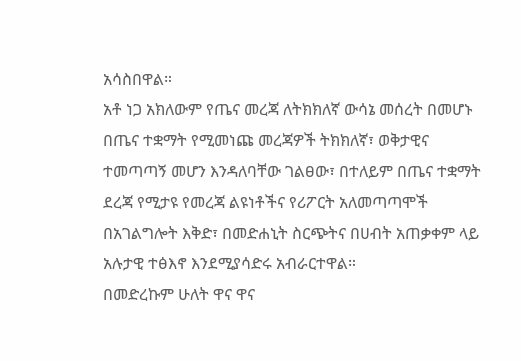አሳስበዋል።
አቶ ነጋ አክለውም የጤና መረጃ ለትክክለኛ ውሳኔ መሰረት በመሆኑ በጤና ተቋማት የሚመነጩ መረጃዎች ትክክለኛ፣ ወቅታዊና ተመጣጣኝ መሆን እንዳለባቸው ገልፀው፣ በተለይም በጤና ተቋማት ደረጃ የሚታዩ የመረጃ ልዩነቶችና የሪፖርት አለመጣጣሞች በአገልግሎት እቅድ፣ በመድሐኒት ስርጭትና በሀብት አጠቃቀም ላይ አሉታዊ ተፅእኖ እንደሚያሳድሩ አብራርተዋል።
በመድረኩም ሁለት ዋና ዋና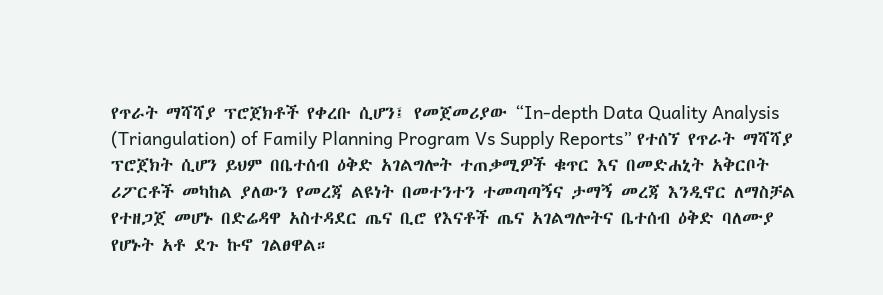የጥራት ማሻሻያ ፕሮጀክቶች የቀረቡ ሲሆን፤ የመጀመሪያው “In-depth Data Quality Analysis (Triangulation) of Family Planning Program Vs Supply Reports” የተሰኘ የጥራት ማሻሻያ ፕሮጀክት ሲሆን ይህም በቤተሰብ ዕቅድ አገልግሎት ተጠቃሚዎች ቁጥር እና በመድሐኒት አቅርቦት ሪፖርቶች መካከል ያለውን የመረጃ ልዩነት በመተንተን ተመጣጣኝና ታማኝ መረጃ እንዲኖር ለማስቻል የተዘጋጀ መሆኑ በድሬዳዋ አስተዳደር ጤና ቢሮ የእናቶች ጤና አገልግሎትና ቤተሰብ ዕቅድ ባለሙያ የሆኑት አቶ ደጉ ኩኖ ገልፀዋል።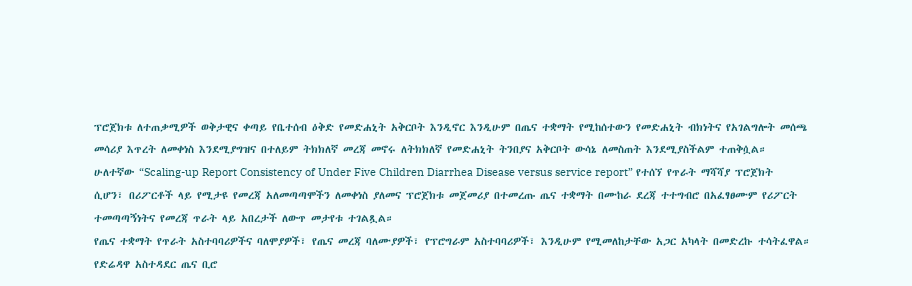ፕሮጀክቱ ለተጠቃሚዎች ወቅታዊና ቀጣይ የቤተሰብ ዕቅድ የመድሐኒት አቅርቦት እንዲኖር እንዲሁም በጤና ተቋማት የሚከሰተውን የመድሐኒት ብክነትና የአገልግሎት መሰጫ መሳሪያ እጥረት ለመቀነስ እንደሚያግዝና በተለይም ትክክለኛ መረጃ መኖሩ ለትክክለኛ የመድሐኒት ትንበያና አቅርቦት ውሳኔ ለመስጠት እንደሚያስችልም ተጠቅሷል።
ሁለተኛው “Scaling-up Report Consistency of Under Five Children Diarrhea Disease versus service report” የተሰኘ የጥራት ማሻሻያ ፕሮጀክት ሲሆን፣ በሪፖርቶች ላይ የሚታዩ የመረጃ አለመጣጣሞችን ለመቀነስ ያለመና ፕሮጀክቱ መጀመሪያ በተመረጡ ጤና ተቋማት በሙከራ ደረጃ ተተግብሮ በአፈፃፀሙም የሪፖርት ተመጣጣኝነትና የመረጃ ጥራት ላይ አበረታች ለውጥ መታየቱ ተገልጿል።
የጤና ተቋማት የጥራት አስተባባሪዎችና ባለሞያዎች፣ የጤና መረጃ ባለሙያዎች፣ የፕሮግራም አስተባባሪዎች፣ እንዲሁም የሚመለከታቸው አጋር አካላት በመድረኩ ተሳትፈዋል።
የድሬዳዋ አስተዳደር ጤና ቢሮ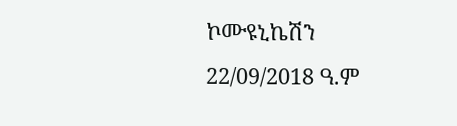ኮሙዩኒኬሽን
22/09/2018 ዓ.ም